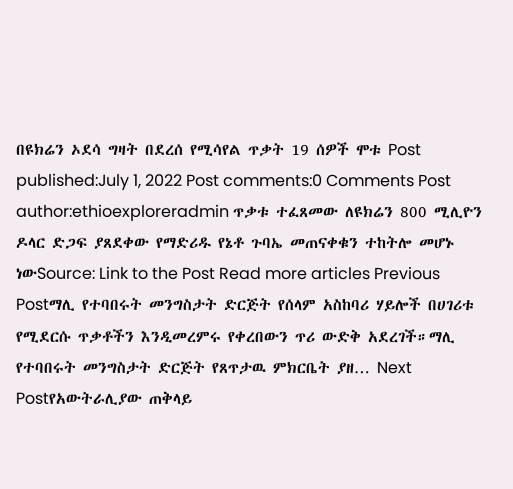በዩክሬን ኦደሳ ግዛት በደረሰ የሚሳየል ጥቃት 19 ሰዎች ሞቱ Post published:July 1, 2022 Post comments:0 Comments Post author:ethioexploreradmin ጥቃቱ ተፈጸመው ለዩክሬን 800 ሚሊዮን ዶላር ድጋፍ ያጸደቀው የማድሪዱ የኔቶ ጉባኤ መጠናቀቁን ተከትሎ መሆኑ ነውSource: Link to the Post Read more articles Previous Postማሊ የተባበሩት መንግስታት ድርጅት የሰላም አስከባሪ ሃይሎች በሀገሪቱ የሚደርሱ ጥቃቶችን እንዲመረምሩ የቀረበውን ጥሪ ውድቅ አደረገች።ማሊ የተባበሩት መንግስታት ድርጅት የጸጥታዉ ምክርቤት ያዘ… Next Postየአውትራሊያው ጠቅላይ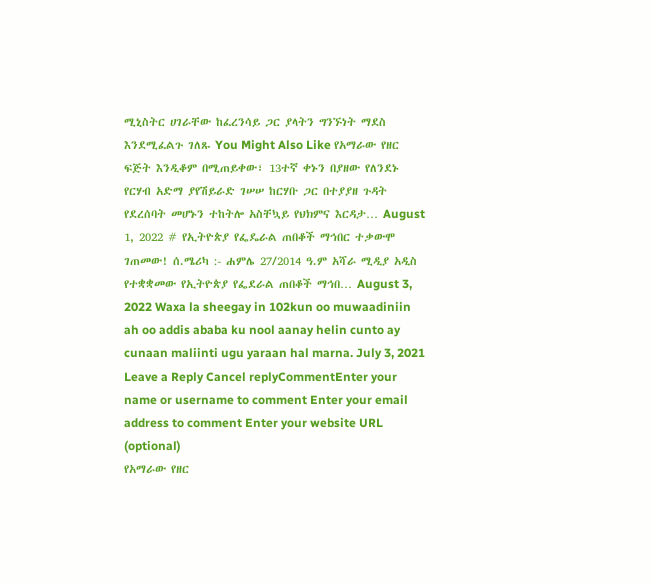ሚኒስትር ሀገራቸው ከፈረንሳይ ጋር ያላትን ግንኙነት ማደስ እንደሚፈልጉ ገለጹ You Might Also Like የአማራው የዘር ፍጅት እንዲቆም በሚጠይቀው፣ 13ተኛ ቀኑን በያዘው የለንደኑ የርሃብ አድማ ያየሽይራድ ገሠሠ ከርሃቡ ጋር በተያያዘ ጉዳት የደረሰባት መሆኑን ተከትሎ አስቸኳይ የህክምና እርዳታ… August 1, 2022 # የኢትዮጵያ የፌዴራል ጠበቆች ማኅበር ተቃውሞ ገጠመው! ሰ.ሜሪካ :- ሐምሌ 27/2014 ዓ.ም አሻራ ሚዲያ አዲስ የተቋቋመው የኢትዮጵያ የፌደራል ጠበቆች ማኅበ… August 3, 2022 Waxa la sheegay in 102kun oo muwaadiniin ah oo addis ababa ku nool aanay helin cunto ay cunaan maliinti ugu yaraan hal marna. July 3, 2021 Leave a Reply Cancel replyCommentEnter your name or username to comment Enter your email address to comment Enter your website URL (optional)
የአማራው የዘር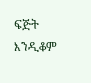ፍጅት እንዲቆም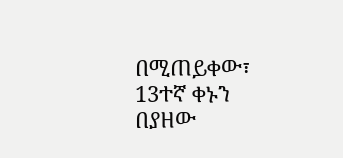በሚጠይቀው፣ 13ተኛ ቀኑን በያዘው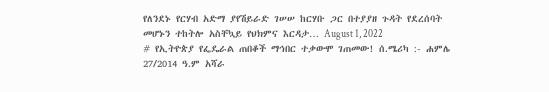የለንደኑ የርሃብ አድማ ያየሽይራድ ገሠሠ ከርሃቡ ጋር በተያያዘ ጉዳት የደረሰባት መሆኑን ተከትሎ አስቸኳይ የህክምና እርዳታ… August 1, 2022
# የኢትዮጵያ የፌዴራል ጠበቆች ማኅበር ተቃውሞ ገጠመው! ሰ.ሜሪካ :- ሐምሌ 27/2014 ዓ.ም አሻራ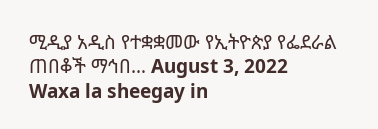ሚዲያ አዲስ የተቋቋመው የኢትዮጵያ የፌደራል ጠበቆች ማኅበ… August 3, 2022
Waxa la sheegay in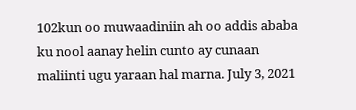102kun oo muwaadiniin ah oo addis ababa ku nool aanay helin cunto ay cunaan maliinti ugu yaraan hal marna. July 3, 2021